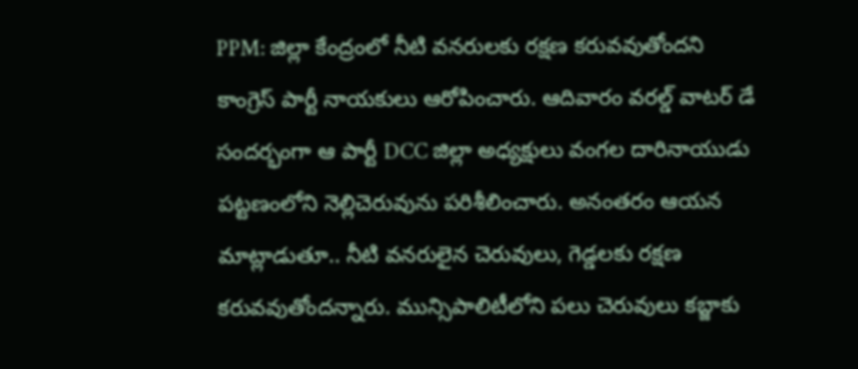PPM: జిల్లా కేంద్రంలో నీటి వనరులకు రక్షణ కరువవుతోందని కాంగ్రెస్ పార్టీ నాయకులు ఆరోపించారు. ఆదివారం వరల్డ్ వాటర్ డే సందర్భంగా ఆ పార్టీ DCC జిల్లా అధ్యక్షులు వంగల దారినాయుడు పట్టణంలోని నెల్లిచెరువును పరిశీలించారు. అనంతరం ఆయన మాట్లాడుతూ.. నీటి వనరులైన చెరువులు, గెడ్డలకు రక్షణ కరువవుతోందన్నారు. మున్సిపాలిటీలోని పలు చెరువులు కబ్జాకు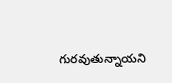గురవుతున్నాయని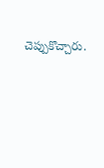చెప్పుకొచ్చారు.